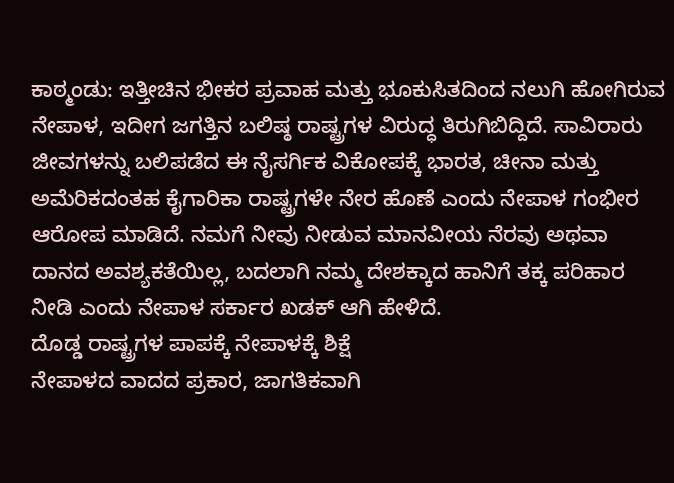ಕಾಠ್ಮಂಡು: ಇತ್ತೀಚಿನ ಭೀಕರ ಪ್ರವಾಹ ಮತ್ತು ಭೂಕುಸಿತದಿಂದ ನಲುಗಿ ಹೋಗಿರುವ ನೇಪಾಳ, ಇದೀಗ ಜಗತ್ತಿನ ಬಲಿಷ್ಠ ರಾಷ್ಟ್ರಗಳ ವಿರುದ್ಧ ತಿರುಗಿಬಿದ್ದಿದೆ. ಸಾವಿರಾರು ಜೀವಗಳನ್ನು ಬಲಿಪಡೆದ ಈ ನೈಸರ್ಗಿಕ ವಿಕೋಪಕ್ಕೆ ಭಾರತ, ಚೀನಾ ಮತ್ತು ಅಮೆರಿಕದಂತಹ ಕೈಗಾರಿಕಾ ರಾಷ್ಟ್ರಗಳೇ ನೇರ ಹೊಣೆ ಎಂದು ನೇಪಾಳ ಗಂಭೀರ ಆರೋಪ ಮಾಡಿದೆ. ನಮಗೆ ನೀವು ನೀಡುವ ಮಾನವೀಯ ನೆರವು ಅಥವಾ ದಾನದ ಅವಶ್ಯಕತೆಯಿಲ್ಲ, ಬದಲಾಗಿ ನಮ್ಮ ದೇಶಕ್ಕಾದ ಹಾನಿಗೆ ತಕ್ಕ ಪರಿಹಾರ ನೀಡಿ ಎಂದು ನೇಪಾಳ ಸರ್ಕಾರ ಖಡಕ್ ಆಗಿ ಹೇಳಿದೆ.
ದೊಡ್ಡ ರಾಷ್ಟ್ರಗಳ ಪಾಪಕ್ಕೆ ನೇಪಾಳಕ್ಕೆ ಶಿಕ್ಷೆ
ನೇಪಾಳದ ವಾದದ ಪ್ರಕಾರ, ಜಾಗತಿಕವಾಗಿ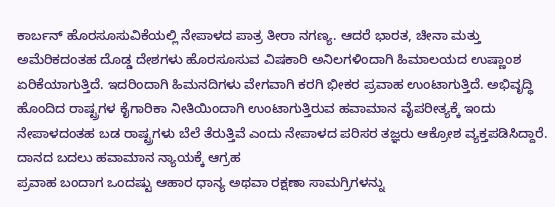ಕಾರ್ಬನ್ ಹೊರಸೂಸುವಿಕೆಯಲ್ಲಿ ನೇಪಾಳದ ಪಾತ್ರ ತೀರಾ ನಗಣ್ಯ. ಆದರೆ ಭಾರತ, ಚೀನಾ ಮತ್ತು ಅಮೆರಿಕದಂತಹ ದೊಡ್ಡ ದೇಶಗಳು ಹೊರಸೂಸುವ ವಿಷಕಾರಿ ಅನಿಲಗಳಿಂದಾಗಿ ಹಿಮಾಲಯದ ಉಷ್ಣಾಂಶ ಏರಿಕೆಯಾಗುತ್ತಿದೆ. ಇದರಿಂದಾಗಿ ಹಿಮನದಿಗಳು ವೇಗವಾಗಿ ಕರಗಿ ಭೀಕರ ಪ್ರವಾಹ ಉಂಟಾಗುತ್ತಿದೆ. ಅಭಿವೃದ್ಧಿ ಹೊಂದಿದ ರಾಷ್ಟ್ರಗಳ ಕೈಗಾರಿಕಾ ನೀತಿಯಿಂದಾಗಿ ಉಂಟಾಗುತ್ತಿರುವ ಹವಾಮಾನ ವೈಪರೀತ್ಯಕ್ಕೆ ಇಂದು ನೇಪಾಳದಂತಹ ಬಡ ರಾಷ್ಟ್ರಗಳು ಬೆಲೆ ತೆರುತ್ತಿವೆ ಎಂದು ನೇಪಾಳದ ಪರಿಸರ ತಜ್ಞರು ಆಕ್ರೋಶ ವ್ಯಕ್ತಪಡಿಸಿದ್ದಾರೆ.
ದಾನದ ಬದಲು ಹವಾಮಾನ ನ್ಯಾಯಕ್ಕೆ ಆಗ್ರಹ
ಪ್ರವಾಹ ಬಂದಾಗ ಒಂದಷ್ಟು ಆಹಾರ ಧಾನ್ಯ ಅಥವಾ ರಕ್ಷಣಾ ಸಾಮಗ್ರಿಗಳನ್ನು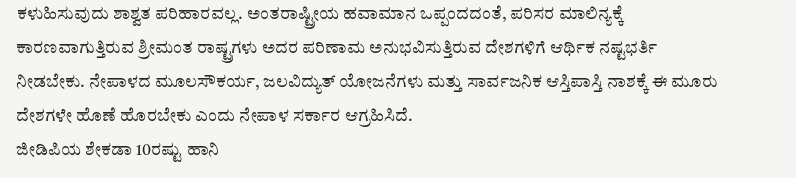ಕಳುಹಿಸುವುದು ಶಾಶ್ವತ ಪರಿಹಾರವಲ್ಲ. ಅಂತರಾಷ್ಟ್ರೀಯ ಹವಾಮಾನ ಒಪ್ಪಂದದಂತೆ, ಪರಿಸರ ಮಾಲಿನ್ಯಕ್ಕೆ ಕಾರಣವಾಗುತ್ತಿರುವ ಶ್ರೀಮಂತ ರಾಷ್ಟ್ರಗಳು ಅದರ ಪರಿಣಾಮ ಅನುಭವಿಸುತ್ತಿರುವ ದೇಶಗಳಿಗೆ ಆರ್ಥಿಕ ನಷ್ಟಭರ್ತಿ ನೀಡಬೇಕು. ನೇಪಾಳದ ಮೂಲಸೌಕರ್ಯ, ಜಲವಿದ್ಯುತ್ ಯೋಜನೆಗಳು ಮತ್ತು ಸಾರ್ವಜನಿಕ ಆಸ್ತಿಪಾಸ್ತಿ ನಾಶಕ್ಕೆ ಈ ಮೂರು ದೇಶಗಳೇ ಹೊಣೆ ಹೊರಬೇಕು ಎಂದು ನೇಪಾಳ ಸರ್ಕಾರ ಆಗ್ರಹಿಸಿದೆ.
ಜೀಡಿಪಿಯ ಶೇಕಡಾ 10ರಷ್ಟು ಹಾನಿ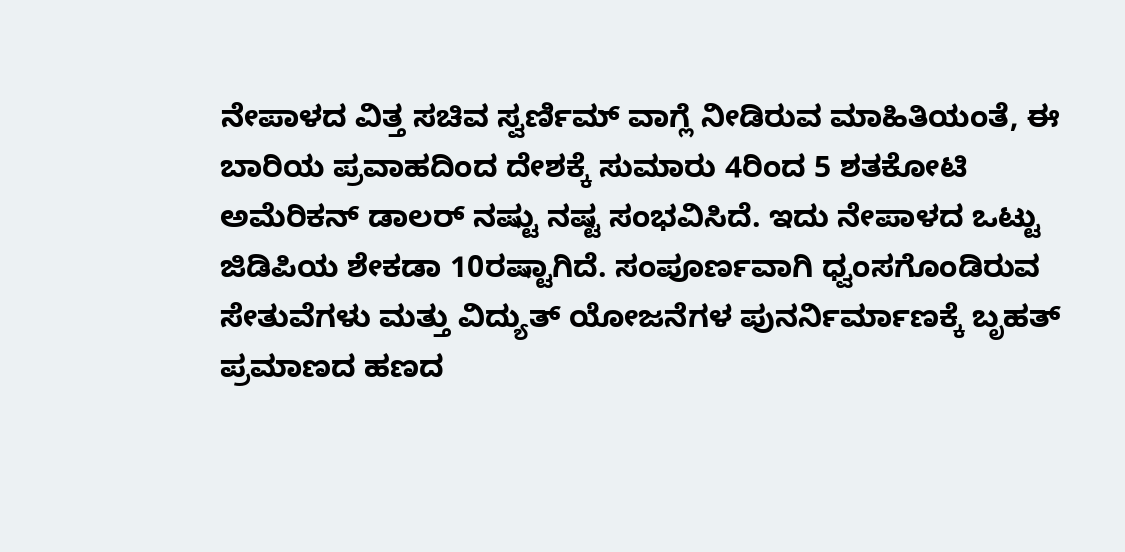ನೇಪಾಳದ ವಿತ್ತ ಸಚಿವ ಸ್ವರ್ಣಿಮ್ ವಾಗ್ಲೆ ನೀಡಿರುವ ಮಾಹಿತಿಯಂತೆ, ಈ ಬಾರಿಯ ಪ್ರವಾಹದಿಂದ ದೇಶಕ್ಕೆ ಸುಮಾರು 4ರಿಂದ 5 ಶತಕೋಟಿ ಅಮೆರಿಕನ್ ಡಾಲರ್ ನಷ್ಟು ನಷ್ಟ ಸಂಭವಿಸಿದೆ. ಇದು ನೇಪಾಳದ ಒಟ್ಟು ಜಿಡಿಪಿಯ ಶೇಕಡಾ 10ರಷ್ಟಾಗಿದೆ. ಸಂಪೂರ್ಣವಾಗಿ ಧ್ವಂಸಗೊಂಡಿರುವ ಸೇತುವೆಗಳು ಮತ್ತು ವಿದ್ಯುತ್ ಯೋಜನೆಗಳ ಪುನರ್ನಿರ್ಮಾಣಕ್ಕೆ ಬೃಹತ್ ಪ್ರಮಾಣದ ಹಣದ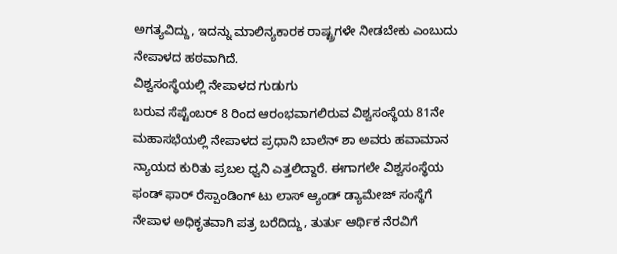ಅಗತ್ಯವಿದ್ದು, ಇದನ್ನು ಮಾಲಿನ್ಯಕಾರಕ ರಾಷ್ಟ್ರಗಳೇ ನೀಡಬೇಕು ಎಂಬುದು ನೇಪಾಳದ ಹಠವಾಗಿದೆ.
ವಿಶ್ವಸಂಸ್ಥೆಯಲ್ಲಿ ನೇಪಾಳದ ಗುಡುಗು
ಬರುವ ಸೆಪ್ಟೆಂಬರ್ 8 ರಿಂದ ಆರಂಭವಾಗಲಿರುವ ವಿಶ್ವಸಂಸ್ಥೆಯ 81ನೇ ಮಹಾಸಭೆಯಲ್ಲಿ ನೇಪಾಳದ ಪ್ರಧಾನಿ ಬಾಲೆನ್ ಶಾ ಅವರು ಹವಾಮಾನ ನ್ಯಾಯದ ಕುರಿತು ಪ್ರಬಲ ಧ್ವನಿ ಎತ್ತಲಿದ್ದಾರೆ. ಈಗಾಗಲೇ ವಿಶ್ವಸಂಸ್ಥೆಯ ಫಂಡ್ ಫಾರ್ ರೆಸ್ಪಾಂಡಿಂಗ್ ಟು ಲಾಸ್ ಆ್ಯಂಡ್ ಡ್ಯಾಮೇಜ್ ಸಂಸ್ಥೆಗೆ ನೇಪಾಳ ಅಧಿಕೃತವಾಗಿ ಪತ್ರ ಬರೆದಿದ್ದು, ತುರ್ತು ಆರ್ಥಿಕ ನೆರವಿಗೆ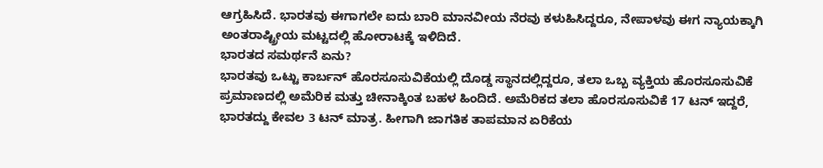ಆಗ್ರಹಿಸಿದೆ. ಭಾರತವು ಈಗಾಗಲೇ ಐದು ಬಾರಿ ಮಾನವೀಯ ನೆರವು ಕಳುಹಿಸಿದ್ದರೂ, ನೇಪಾಳವು ಈಗ ನ್ಯಾಯಕ್ಕಾಗಿ ಅಂತರಾಷ್ಟ್ರೀಯ ಮಟ್ಟದಲ್ಲಿ ಹೋರಾಟಕ್ಕೆ ಇಳಿದಿದೆ.
ಭಾರತದ ಸಮರ್ಥನೆ ಏನು?
ಭಾರತವು ಒಟ್ಟು ಕಾರ್ಬನ್ ಹೊರಸೂಸುವಿಕೆಯಲ್ಲಿ ದೊಡ್ಡ ಸ್ಥಾನದಲ್ಲಿದ್ದರೂ, ತಲಾ ಒಬ್ಬ ವ್ಯಕ್ತಿಯ ಹೊರಸೂಸುವಿಕೆ ಪ್ರಮಾಣದಲ್ಲಿ ಅಮೆರಿಕ ಮತ್ತು ಚೀನಾಕ್ಕಿಂತ ಬಹಳ ಹಿಂದಿದೆ. ಅಮೆರಿಕದ ತಲಾ ಹೊರಸೂಸುವಿಕೆ 17 ಟನ್ ಇದ್ದರೆ, ಭಾರತದ್ದು ಕೇವಲ 3 ಟನ್ ಮಾತ್ರ. ಹೀಗಾಗಿ ಜಾಗತಿಕ ತಾಪಮಾನ ಏರಿಕೆಯ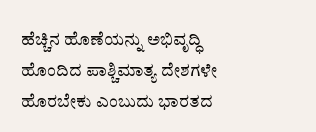ಹೆಚ್ಚಿನ ಹೊಣೆಯನ್ನು ಅಭಿವೃದ್ಧಿ ಹೊಂದಿದ ಪಾಶ್ಚಿಮಾತ್ಯ ದೇಶಗಳೇ ಹೊರಬೇಕು ಎಂಬುದು ಭಾರತದ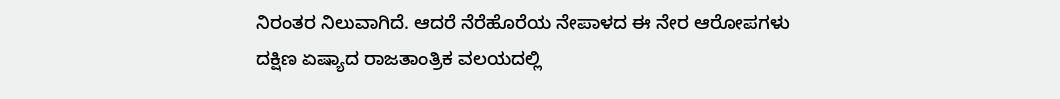ನಿರಂತರ ನಿಲುವಾಗಿದೆ. ಆದರೆ ನೆರೆಹೊರೆಯ ನೇಪಾಳದ ಈ ನೇರ ಆರೋಪಗಳು ದಕ್ಷಿಣ ಏಷ್ಯಾದ ರಾಜತಾಂತ್ರಿಕ ವಲಯದಲ್ಲಿ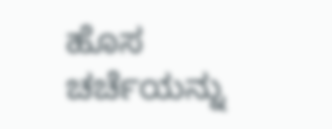ಹೊಸ ಚರ್ಚೆಯನ್ನು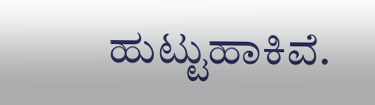ಹುಟ್ಟುಹಾಕಿವೆ.